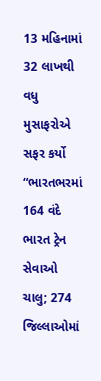13 મહિનામાં 32 લાખથી વધુ મુસાફરોએ સફર કર્યો
“ભારતભરમાં 164 વંદે ભારત ટ્રેન સેવાઓ ચાલુ; 274 જિલ્લાઓમાં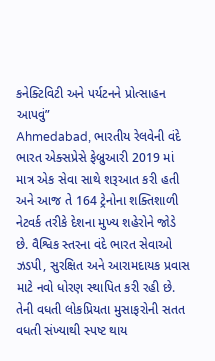કનેક્ટિવિટી અને પર્યટનને પ્રોત્સાહન આપવું”
Ahmedabad, ભારતીય રેલવેની વંદે ભારત એક્સપ્રેસે ફેબ્રુઆરી 2019 માં માત્ર એક સેવા સાથે શરૂઆત કરી હતી અને આજ તે 164 ટ્રેનોના શક્તિશાળી નેટવર્ક તરીકે દેશના મુખ્ય શહેરોને જોડે છે. વૈશ્વિક સ્તરના વંદે ભારત સેવાઓ ઝડપી, સુરક્ષિત અને આરામદાયક પ્રવાસ માટે નવો ધોરણ સ્થાપિત કરી રહી છે. તેની વધતી લોકપ્રિયતા મુસાફરોની સતત વધતી સંખ્યાથી સ્પષ્ટ થાય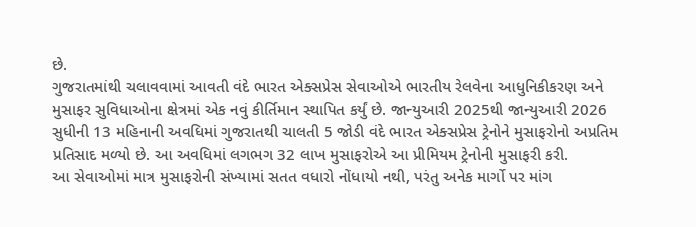છે.
ગુજરાતમાંથી ચલાવવામાં આવતી વંદે ભારત એક્સપ્રેસ સેવાઓએ ભારતીય રેલવેના આધુનિકીકરણ અને મુસાફર સુવિધાઓના ક્ષેત્રમાં એક નવું કીર્તિમાન સ્થાપિત કર્યું છે. જાન્યુઆરી 2025થી જાન્યુઆરી 2026 સુધીની 13 મહિનાની અવધિમાં ગુજરાતથી ચાલતી 5 જોડી વંદે ભારત એક્સપ્રેસ ટ્રેનોને મુસાફરોનો અપ્રતિમ પ્રતિસાદ મળ્યો છે. આ અવધિમાં લગભગ 32 લાખ મુસાફરોએ આ પ્રીમિયમ ટ્રેનોની મુસાફરી કરી.
આ સેવાઓમાં માત્ર મુસાફરોની સંખ્યામાં સતત વધારો નોંધાયો નથી, પરંતુ અનેક માર્ગો પર માંગ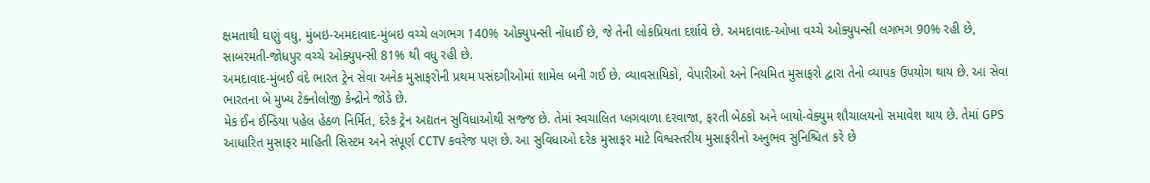ક્ષમતાથી ઘણું વધુ, મુંબઇ-અમદાવાદ-મુંબઇ વચ્ચે લગભગ 140% ઓક્યુપન્સી નોંધાઈ છે, જે તેની લોકપ્રિયતા દર્શાવે છે. અમદાવાદ-ઓખા વચ્ચે ઓક્યુપન્સી લગભગ 90% રહી છે, સાબરમતી-જોધપુર વચ્ચે ઓક્યુપન્સી 81% થી વધુ રહી છે.
અમદાવાદ-મુંબઈ વંદે ભારત ટ્રેન સેવા અનેક મુસાફરોની પ્રથમ પસંદગીઓમાં શામેલ બની ગઈ છે. વ્યાવસાયિકો, વેપારીઓ અને નિયમિત મુસાફરો દ્વારા તેનો વ્યાપક ઉપયોગ થાય છે. આ સેવા ભારતના બે મુખ્ય ટેક્નોલોજી કેન્દ્રોને જોડે છે.
મેક ઈન ઈન્ડિયા પહેલ હેઠળ નિર્મિત, દરેક ટ્રેન અદ્યતન સુવિધાઓથી સજ્જ છે. તેમાં સ્વચાલિત પ્લગવાળા દરવાજા, ફરતી બેઠકો અને બાયો-વેક્યુમ શૌચાલયનો સમાવેશ થાય છે. તેમાં GPS આધારિત મુસાફર માહિતી સિસ્ટમ અને સંપૂર્ણ CCTV કવરેજ પણ છે. આ સુવિધાઓ દરેક મુસાફર માટે વિશ્વસ્તરીય મુસાફરીનો અનુભવ સુનિશ્ચિત કરે છે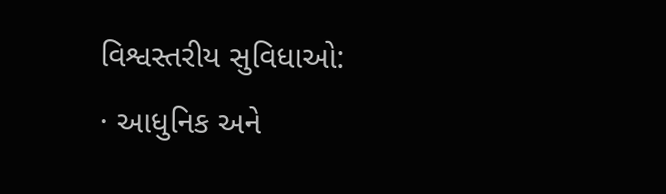વિશ્વસ્તરીય સુવિધાઓ:
· આધુનિક અને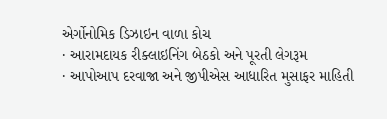એર્ગોનોમિક ડિઝાઇન વાળા કોચ
· આરામદાયક રીક્લાઇનિંગ બેઠકો અને પૂરતી લેગરૂમ
· આપોઆપ દરવાજા અને જીપીએસ આધારિત મુસાફર માહિતી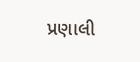પ્રણાલી